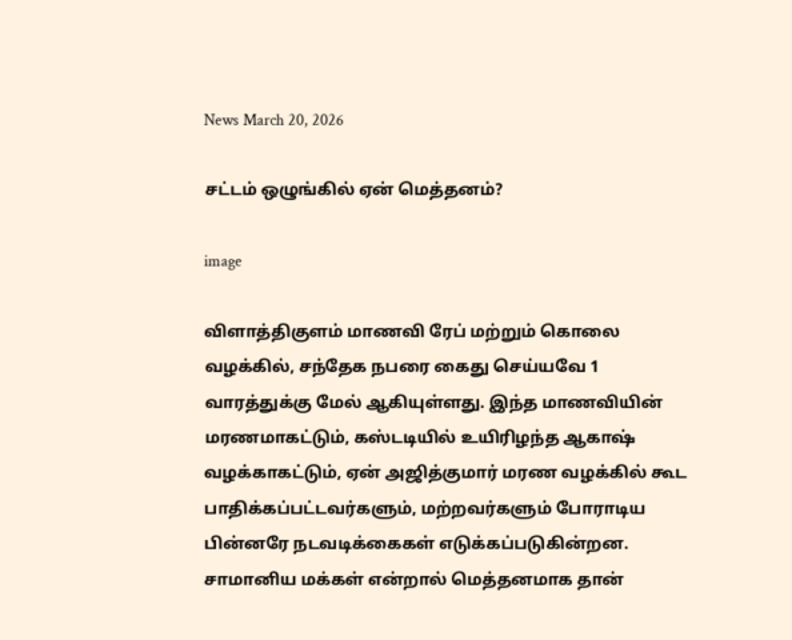News March 20, 2026

சட்டம் ஒழுங்கில் ஏன் மெத்தனம்?

image

விளாத்திகுளம் மாணவி ரேப் மற்றும் கொலை வழக்கில், சந்தேக நபரை கைது செய்யவே 1 வாரத்துக்கு மேல் ஆகியுள்ளது. இந்த மாணவியின் மரணமாகட்டும், கஸ்டடியில் உயிரிழந்த ஆகாஷ் வழக்காகட்டும், ஏன் அஜித்குமார் மரண வழக்கில் கூட பாதிக்கப்பட்டவர்களும், மற்றவர்களும் போராடிய பின்னரே நடவடிக்கைகள் எடுக்கப்படுகின்றன. சாமானிய மக்கள் என்றால் மெத்தனமாக தான்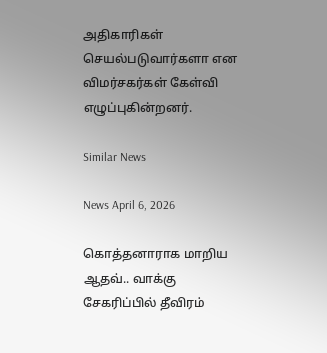அதிகாரிகள் செயல்படுவார்களா என விமர்சகர்கள் கேள்வி எழுப்புகின்றனர்.

Similar News

News April 6, 2026

கொத்தனாராக மாறிய ஆதவ்.. வாக்கு சேகரிப்பில் தீவிரம்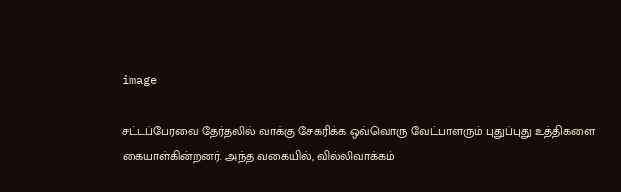image

சட்டப்பேரவை தேர்தலில் வாக்கு சேகரிக்க ஒவ்வொரு வேட்பாளரும் புதுப்புது உத்திகளை கையாள்கின்றனர். அந்த வகையில், வில்லிவாக்கம்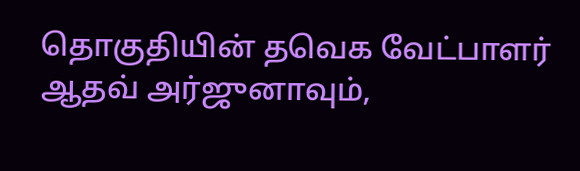தொகுதியின் தவெக வேட்பாளர் ஆதவ் அர்ஜுனாவும்,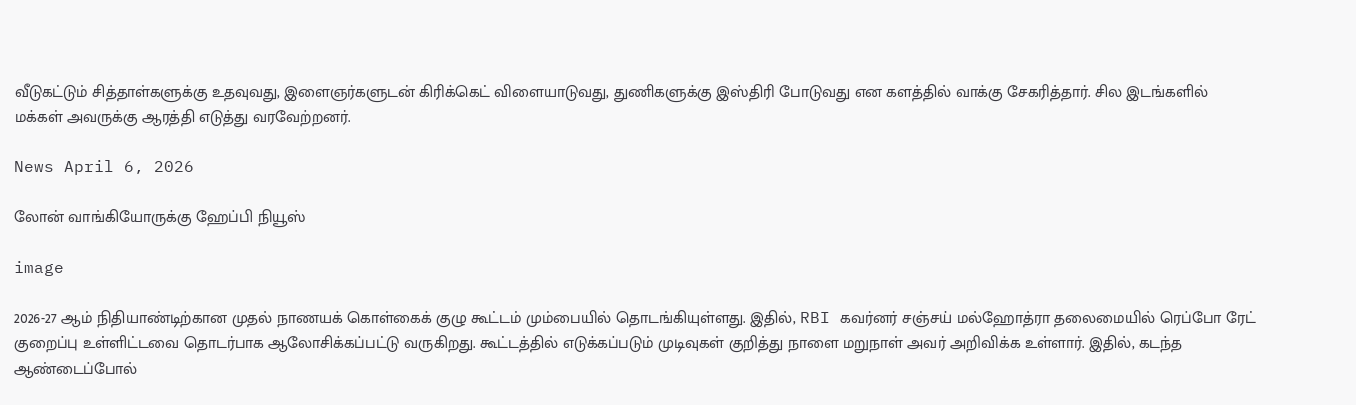வீடுகட்டும் சித்தாள்களுக்கு உதவுவது, இளைஞர்களுடன் கிரிக்கெட் விளையாடுவது, துணிகளுக்கு இஸ்திரி போடுவது என களத்தில் வாக்கு சேகரித்தார். சில இடங்களில் மக்கள் அவருக்கு ஆரத்தி எடுத்து வரவேற்றனர்.

News April 6, 2026

லோன் வாங்கியோருக்கு ஹேப்பி நியூஸ்

image

2026-27 ஆம் நிதியாண்டிற்கான முதல் நாணயக் கொள்கைக் குழு கூட்டம் மும்பையில் தொடங்கியுள்ளது. இதில், RBI கவர்னர் சஞ்சய் மல்ஹோத்ரா தலைமையில் ரெப்போ ரேட் குறைப்பு உள்ளிட்டவை தொடர்பாக ஆலோசிக்கப்பட்டு வருகிறது. கூட்டத்தில் எடுக்கப்படும் முடிவுகள் குறித்து நாளை மறுநாள் அவர் அறிவிக்க உள்ளார். இதில், கடந்த ஆண்டைப்போல்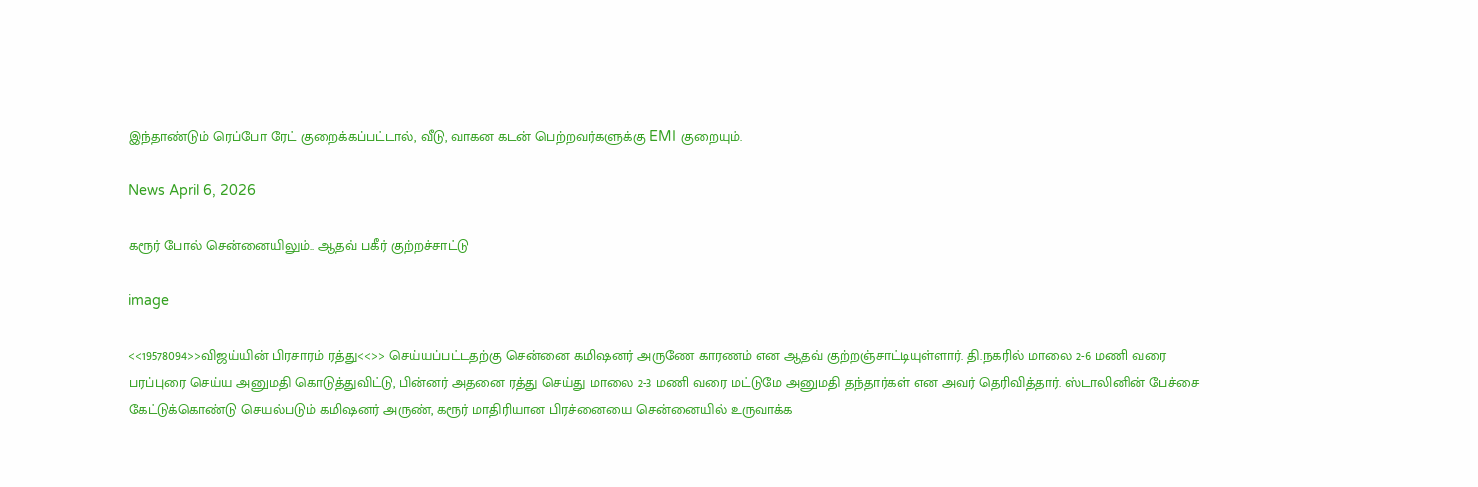இந்தாண்டும் ரெப்போ ரேட் குறைக்கப்பட்டால், வீடு, வாகன கடன் பெற்றவர்களுக்கு EMI குறையும்.

News April 6, 2026

கரூர் போல் சென்னையிலும்.. ஆதவ் பகீர் குற்றச்சாட்டு

image

<<19578094>>விஜய்யின் பிரசாரம் ரத்து<<>> செய்யப்பட்டதற்கு சென்னை கமிஷனர் அருணே காரணம் என ஆதவ் குற்றஞ்சாட்டியுள்ளார். தி.நகரில் மாலை 2-6 மணி வரை பரப்புரை செய்ய அனுமதி கொடுத்துவிட்டு, பின்னர் அதனை ரத்து செய்து மாலை 2-3 மணி வரை மட்டுமே அனுமதி தந்தார்கள் என அவர் தெரிவித்தார். ஸ்டாலினின் பேச்சை கேட்டுக்கொண்டு செயல்படும் கமிஷனர் அருண், கரூர் மாதிரியான பிரச்னையை சென்னையில் உருவாக்க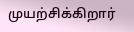முயற்சிக்கிறார்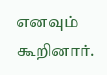எனவும் கூறினார்.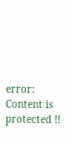error: Content is protected !!